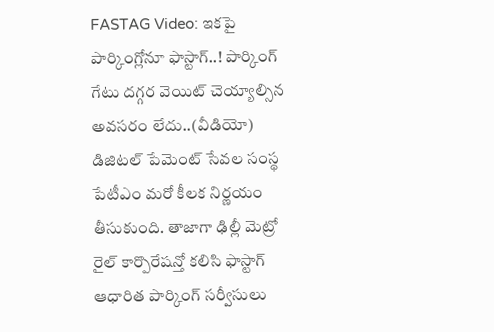FASTAG Video: ఇకపై పార్కింగ్లోనూ ఫాస్టాగ్..! పార్కింగ్ గేటు దగ్గర వెయిట్ చెయ్యాల్సిన అవసరం లేదు..(వీడియో)
డిజిటల్ పేమెంట్ సేవల సంస్థ పేటీఎం మరో కీలక నిర్ణయం తీసుకుంది. తాజాగా ఢిల్లీ మెట్రో రైల్ కార్పొరేషన్తో కలిసి ఫాస్టాగ్ ఆధారిత పార్కింగ్ సర్వీసులు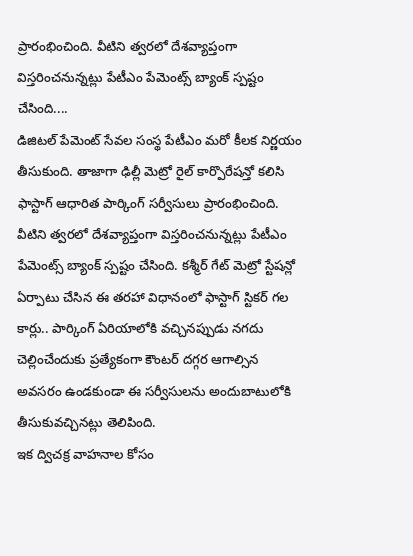ప్రారంభించింది. వీటిని త్వరలో దేశవ్యాప్తంగా విస్తరించనున్నట్లు పేటీఎం పేమెంట్స్ బ్యాంక్ స్పష్టం చేసింది....
డిజిటల్ పేమెంట్ సేవల సంస్థ పేటీఎం మరో కీలక నిర్ణయం తీసుకుంది. తాజాగా ఢిల్లీ మెట్రో రైల్ కార్పొరేషన్తో కలిసి ఫాస్టాగ్ ఆధారిత పార్కింగ్ సర్వీసులు ప్రారంభించింది. వీటిని త్వరలో దేశవ్యాప్తంగా విస్తరించనున్నట్లు పేటీఎం పేమెంట్స్ బ్యాంక్ స్పష్టం చేసింది. కశ్మీర్ గేట్ మెట్రో స్టేషన్లో ఏర్పాటు చేసిన ఈ తరహా విధానంలో ఫాస్టాగ్ స్టికర్ గల కార్లు.. పార్కింగ్ ఏరియాలోకి వచ్చినప్పుడు నగదు చెల్లించేందుకు ప్రత్యేకంగా కౌంటర్ దగ్గర ఆగాల్సిన అవసరం ఉండకుండా ఈ సర్వీసులను అందుబాటులోకి తీసుకువచ్చినట్లు తెలిపింది.
ఇక ద్విచక్ర వాహనాల కోసం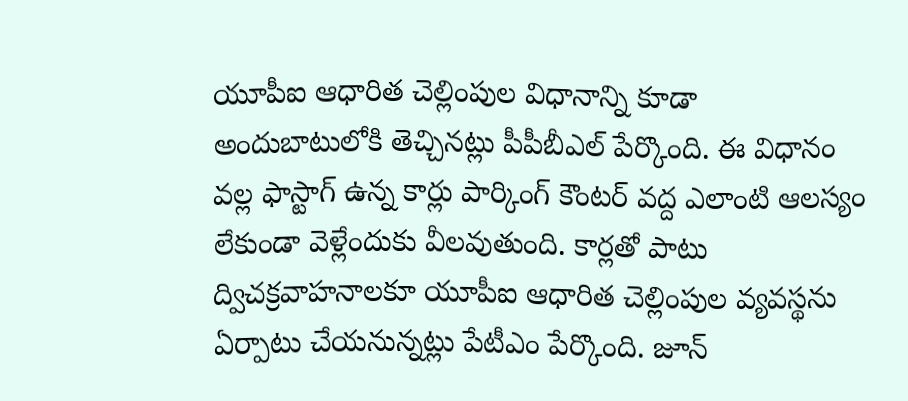యూపీఐ ఆధారిత చెల్లింపుల విధానాన్ని కూడా అందుబాటులోకి తెచ్చినట్లు పీపీబీఎల్ పేర్కొంది. ఈ విధానం వల్ల ఫాస్టాగ్ ఉన్న కార్లు పార్కింగ్ కౌంటర్ వద్ద ఎలాంటి ఆలస్యం లేకుండా వెళ్లేందుకు వీలవుతుంది. కార్లతో పాటు ద్విచక్రవాహనాలకూ యూపీఐ ఆధారిత చెల్లింపుల వ్యవస్థను ఏర్పాటు చేయనున్నట్లు పేటీఎం పేర్కొంది. జూన్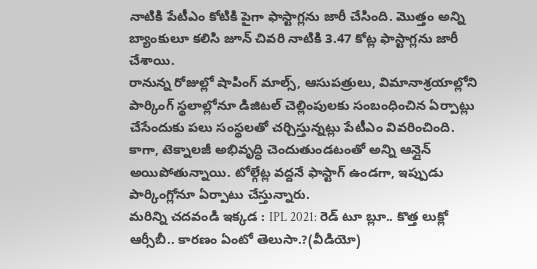నాటికి పేటీఎం కోటికి పైగా ఫాస్టాగ్లను జారీ చేసింది. మొత్తం అన్ని బ్యాంకులూ కలిసి జూన్ చివరి నాటికి 3.47 కోట్ల ఫాస్టాగ్లను జారీ చేశాయి.
రానున్న రోజుల్లో షాపింగ్ మాల్స్, ఆసుపత్రులు, విమానాశ్రయాల్లోని పార్కింగ్ స్థలాల్లోనూ డిజిటల్ చెల్లింపులకు సంబంధించిన ఏర్పాట్లు చేసేందుకు పలు సంస్థలతో చర్చిస్తున్నట్లు పేటీఎం వివరించింది. కాగా, టెక్నాలజీ అభివృద్ధి చెందుతుండటంతో అన్ని ఆన్లైన్ అయిపోతున్నాయి. టోల్గేట్ల వద్దనే ఫాస్టాగ్ ఉండగా, ఇప్పుడు పార్కింగ్లోనూ ఏర్పాటు చేస్తున్నారు.
మరిన్ని చదవండి ఇక్కడ : IPL 2021: రెడ్ టూ బ్లూ.. కొత్త లుక్లో ఆర్సీబీ.. కారణం ఏంటో తెలుసా.?(వీడియో)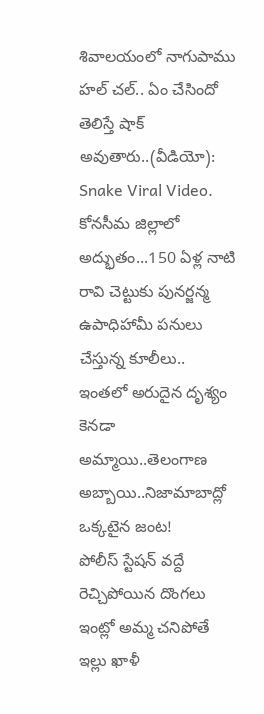శివాలయంలో నాగుపాము హల్ చల్.. ఏం చేసిందో తెలిస్తే షాక్ అవుతారు..(వీడియో): Snake Viral Video.
కోనసీమ జిల్లాలో అద్భుతం...150 ఏళ్ల నాటి రావి చెట్టుకు పునర్జన్మ
ఉపాధిహామీ పనులు చేస్తున్న కూలీలు.. ఇంతలో అరుదైన దృశ్యం
కెనడా అమ్మాయి..తెలంగాణ అబ్బాయి..నిజామాబాద్లో ఒక్కటైన జంట!
పోలీస్ స్టేషన్ వద్దే రెచ్చిపోయిన దొంగలు
ఇంట్లో అమ్మ చనిపోతే ఇల్లు ఖాళీ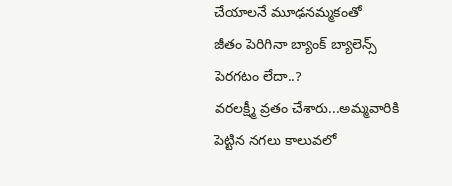చేయాలనే మూఢనమ్మకంతో
జీతం పెరిగినా బ్యాంక్ బ్యాలెన్స్ పెరగటం లేదా..?
వరలక్ష్మీ వ్రతం చేశారు...అమ్మవారికి పెట్టిన నగలు కాలువలో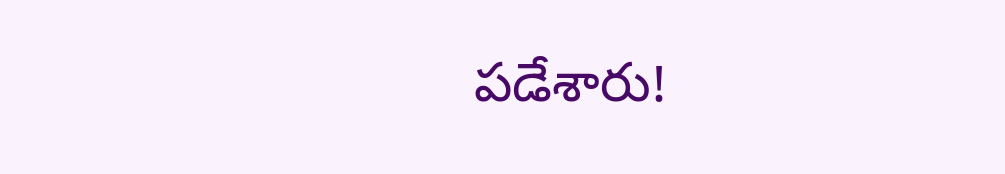పడేశారు!